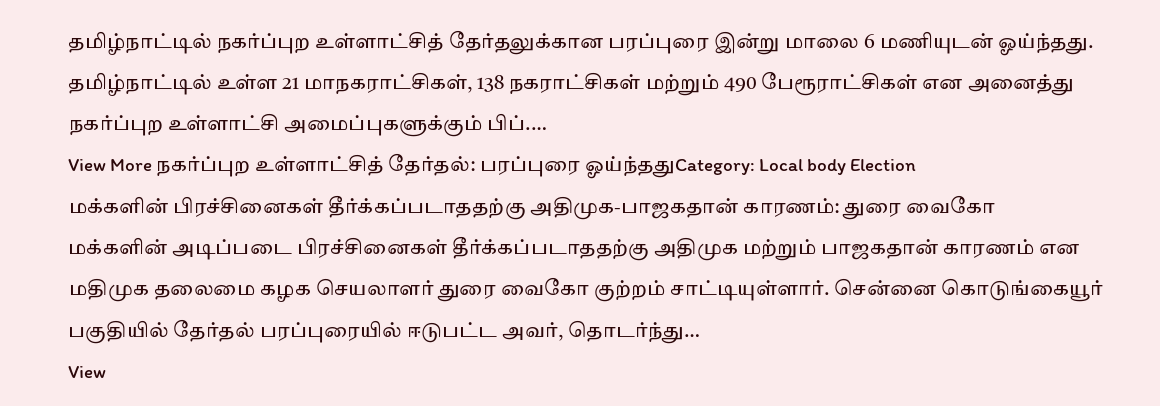தமிழ்நாட்டில் நகர்ப்புற உள்ளாட்சித் தேர்தலுக்கான பரப்புரை இன்று மாலை 6 மணியுடன் ஓய்ந்தது. தமிழ்நாட்டில் உள்ள 21 மாநகராட்சிகள், 138 நகராட்சிகள் மற்றும் 490 பேரூராட்சிகள் என அனைத்து நகர்ப்புற உள்ளாட்சி அமைப்புகளுக்கும் பிப்.…
View More நகர்ப்புற உள்ளாட்சித் தேர்தல்: பரப்புரை ஓய்ந்ததுCategory: Local body Election
மக்களின் பிரச்சினைகள் தீர்க்கப்படாததற்கு அதிமுக-பாஜகதான் காரணம்: துரை வைகோ
மக்களின் அடிப்படை பிரச்சினைகள் தீர்க்கப்படாததற்கு அதிமுக மற்றும் பாஜகதான் காரணம் என மதிமுக தலைமை கழக செயலாளர் துரை வைகோ குற்றம் சாட்டியுள்ளார். சென்னை கொடுங்கையூர் பகுதியில் தேர்தல் பரப்புரையில் ஈடுபட்ட அவர், தொடர்ந்து…
View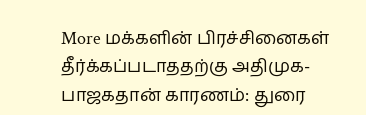More மக்களின் பிரச்சினைகள் தீர்க்கப்படாததற்கு அதிமுக-பாஜகதான் காரணம்: துரை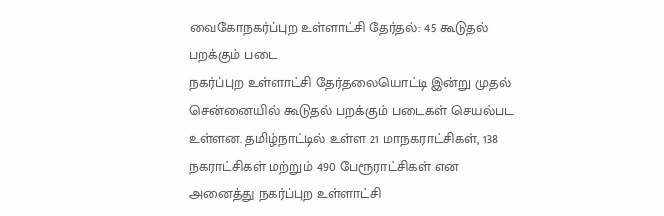வைகோநகர்ப்புற உள்ளாட்சி தேர்தல்: 45 கூடுதல் பறக்கும் படை
நகர்ப்புற உள்ளாட்சி தேர்தலையொட்டி இன்று முதல் சென்னையில் கூடுதல் பறக்கும் படைகள் செயல்பட உள்ளன. தமிழ்நாட்டில் உள்ள 21 மாநகராட்சிகள், 138 நகராட்சிகள் மற்றும் 490 பேரூராட்சிகள் என அனைத்து நகர்ப்புற உள்ளாட்சி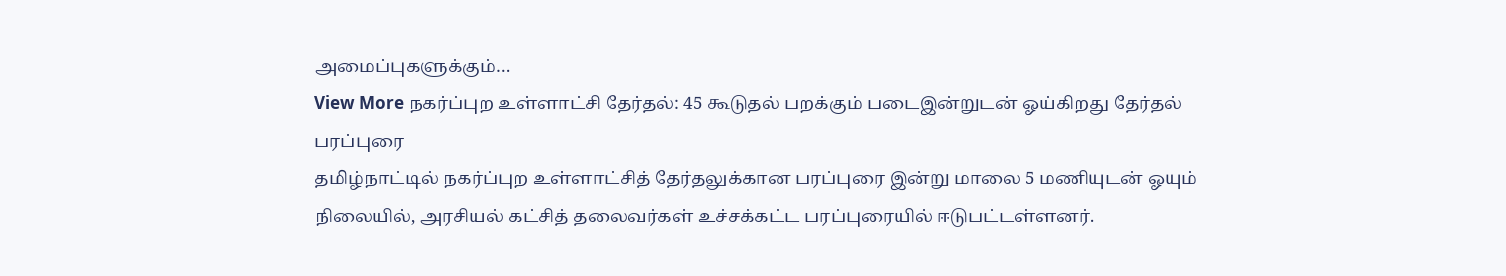அமைப்புகளுக்கும்…
View More நகர்ப்புற உள்ளாட்சி தேர்தல்: 45 கூடுதல் பறக்கும் படைஇன்றுடன் ஓய்கிறது தேர்தல் பரப்புரை
தமிழ்நாட்டில் நகர்ப்புற உள்ளாட்சித் தேர்தலுக்கான பரப்புரை இன்று மாலை 5 மணியுடன் ஓயும் நிலையில், அரசியல் கட்சித் தலைவர்கள் உச்சக்கட்ட பரப்புரையில் ஈடுபட்டள்ளனர்.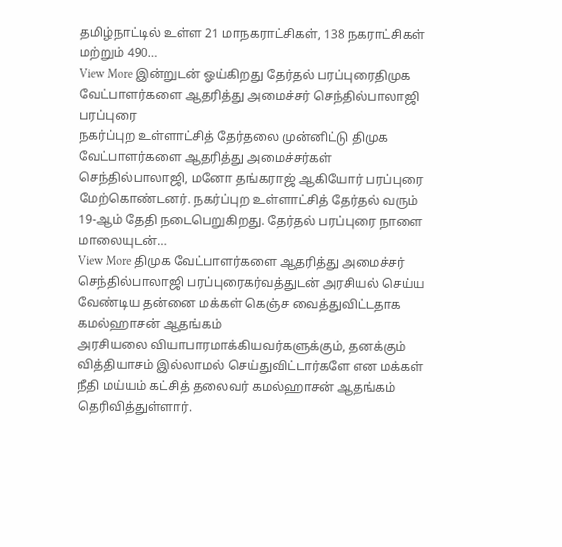தமிழ்நாட்டில் உள்ள 21 மாநகராட்சிகள், 138 நகராட்சிகள் மற்றும் 490…
View More இன்றுடன் ஓய்கிறது தேர்தல் பரப்புரைதிமுக வேட்பாளர்களை ஆதரித்து அமைச்சர் செந்தில்பாலாஜி பரப்புரை
நகர்ப்புற உள்ளாட்சித் தேர்தலை முன்னிட்டு திமுக வேட்பாளர்களை ஆதரித்து அமைச்சர்கள் செந்தில்பாலாஜி, மனோ தங்கராஜ் ஆகியோர் பரப்புரை மேற்கொண்டனர். நகர்ப்புற உள்ளாட்சித் தேர்தல் வரும் 19-ஆம் தேதி நடைபெறுகிறது. தேர்தல் பரப்புரை நாளை மாலையுடன்…
View More திமுக வேட்பாளர்களை ஆதரித்து அமைச்சர் செந்தில்பாலாஜி பரப்புரைகர்வத்துடன் அரசியல் செய்ய வேண்டிய தன்னை மக்கள் கெஞ்ச வைத்துவிட்டதாக கமல்ஹாசன் ஆதங்கம்
அரசியலை வியாபாரமாக்கியவர்களுக்கும், தனக்கும் வித்தியாசம் இல்லாமல் செய்துவிட்டார்களே என மக்கள் நீதி மய்யம் கட்சித் தலைவர் கமல்ஹாசன் ஆதங்கம் தெரிவித்துள்ளார்.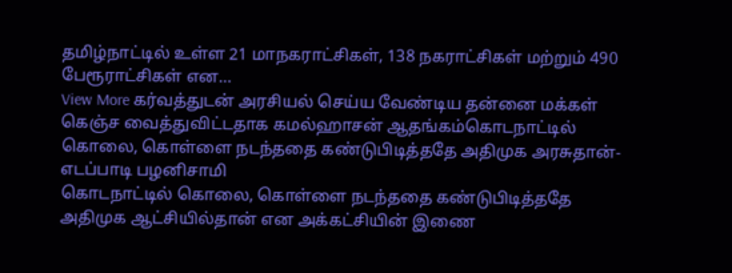தமிழ்நாட்டில் உள்ள 21 மாநகராட்சிகள், 138 நகராட்சிகள் மற்றும் 490 பேரூராட்சிகள் என…
View More கர்வத்துடன் அரசியல் செய்ய வேண்டிய தன்னை மக்கள் கெஞ்ச வைத்துவிட்டதாக கமல்ஹாசன் ஆதங்கம்கொடநாட்டில் கொலை, கொள்ளை நடந்ததை கண்டுபிடித்ததே அதிமுக அரசுதான்- எடப்பாடி பழனிசாமி
கொடநாட்டில் கொலை, கொள்ளை நடந்ததை கண்டுபிடித்ததே அதிமுக ஆட்சியில்தான் என அக்கட்சியின் இணை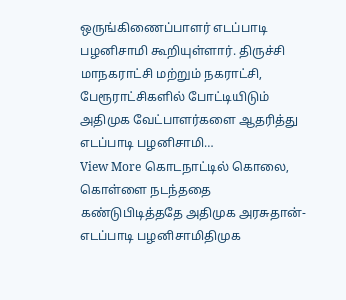ஒருங்கிணைப்பாளர் எடப்பாடி பழனிசாமி கூறியுள்ளார். திருச்சி மாநகராட்சி மற்றும் நகராட்சி, பேரூராட்சிகளில் போட்டியிடும் அதிமுக வேட்பாளர்களை ஆதரித்து எடப்பாடி பழனிசாமி…
View More கொடநாட்டில் கொலை, கொள்ளை நடந்ததை கண்டுபிடித்ததே அதிமுக அரசுதான்- எடப்பாடி பழனிசாமிதிமுக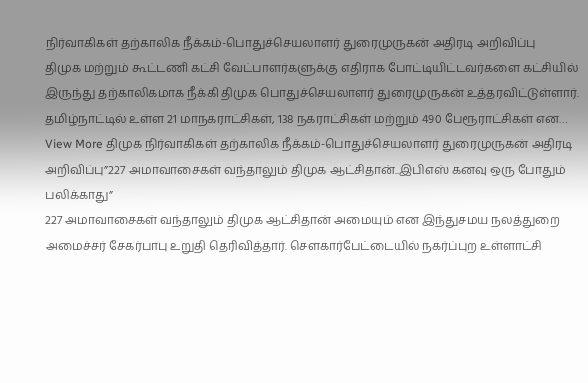நிர்வாகிகள் தற்காலிக நீக்கம்-பொதுச்செயலாளர் துரைமுருகன் அதிரடி அறிவிப்பு
திமுக மற்றும் கூட்டணி கட்சி வேட்பாளர்களுக்கு எதிராக போட்டியிட்டவர்களை கட்சியில் இருந்து தற்காலிகமாக நீக்கி திமுக பொதுச்செயலாளர் துரைமுருகன் உத்தரவிட்டுள்ளார். தமிழ்நாட்டில் உள்ள 21 மாநகராட்சிகள், 138 நகராட்சிகள் மற்றும் 490 பேரூராட்சிகள் என…
View More திமுக நிர்வாகிகள் தற்காலிக நீக்கம்-பொதுச்செயலாளர் துரைமுருகன் அதிரடி அறிவிப்பு”227 அமாவாசைகள் வந்தாலும் திமுக ஆட்சிதான்..இபிஎஸ் கனவு ஒரு போதும் பலிக்காது”
227 அமாவாசைகள் வந்தாலும் திமுக ஆட்சிதான் அமையும் என இந்துசமய நலத்துறை அமைச்சர் சேகர்பாபு உறுதி தெரிவித்தார். சௌகார்பேட்டையில் நகர்ப்புற உள்ளாட்சி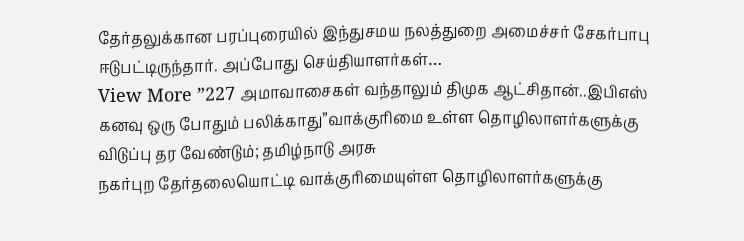தேர்தலுக்கான பரப்புரையில் இந்துசமய நலத்துறை அமைச்சர் சேகர்பாபு ஈடுபட்டிருந்தார். அப்போது செய்தியாளர்கள்…
View More ”227 அமாவாசைகள் வந்தாலும் திமுக ஆட்சிதான்..இபிஎஸ் கனவு ஒரு போதும் பலிக்காது”வாக்குரிமை உள்ள தொழிலாளர்களுக்கு விடுப்பு தர வேண்டும்; தமிழ்நாடு அரசு
நகர்புற தேர்தலையொட்டி வாக்குரிமையுள்ள தொழிலாளர்களுக்கு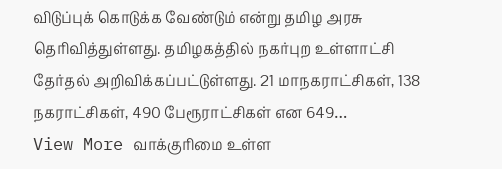விடுப்புக் கொடுக்க வேண்டும் என்று தமிழ அரசு தெரிவித்துள்ளது. தமிழகத்தில் நகர்புற உள்ளாட்சி தேர்தல் அறிவிக்கப்பட்டுள்ளது. 21 மாநகராட்சிகள், 138 நகராட்சிகள், 490 பேரூராட்சிகள் என 649…
View More வாக்குரிமை உள்ள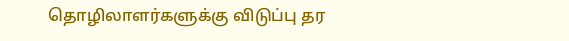தொழிலாளர்களுக்கு விடுப்பு தர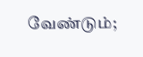வேண்டும்;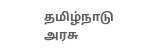தமிழ்நாடு அரசு